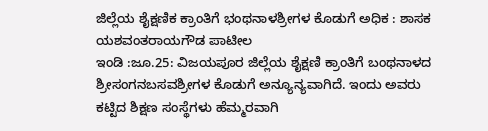ಜಿಲ್ಲೆಯ ಶೈಕ್ಷಣಿಕ ಕ್ರಾಂತಿಗೆ ಭಂಥನಾಳಶ್ರೀಗಳ ಕೊಡುಗೆ ಅಧಿಕ : ಶಾಸಕ ಯಶವಂತರಾಯಗೌಡ ಪಾಟೀಲ
ಇಂಡಿ :ಜೂ.25: ವಿಜಯಪೂರ ಜಿಲ್ಲೆಯ ಶೈಕ್ಷಣಿ ಕ್ರಾಂತಿಗೆ ಬಂಥನಾಳದ ಶ್ರೀಸಂಗನಬಸವಶ್ರೀಗಳ ಕೊಡುಗೆ ಅನ್ಯೂನ್ಯವಾಗಿದೆ. ಇಂದು ಅವರು ಕಟ್ಟಿದ ಶಿಕ್ಷಣ ಸಂಸ್ಥೆಗಳು ಹೆಮ್ಮರವಾಗಿ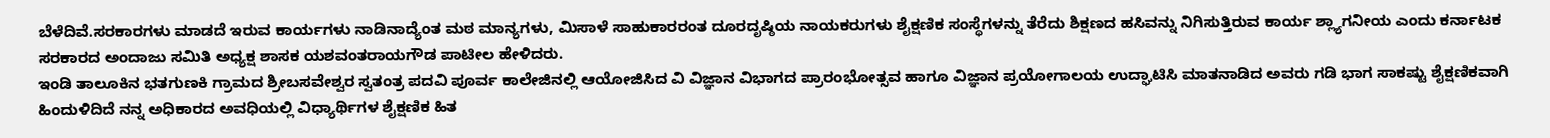ಬೆಳೆದಿವೆ.ಸರಕಾರಗಳು ಮಾಡದೆ ಇರುವ ಕಾರ್ಯಗಳು ನಾಡಿನಾದ್ಯೆಂತ ಮಠ ಮಾನ್ಯಗಳು, ಮಿಸಾಳೆ ಸಾಹುಕಾರರಂತ ದೂರದೃಷ್ಠಿಯ ನಾಯಕರುಗಳು ಶೈಕ್ಷಣಿಕ ಸಂಸ್ಥೆಗಳನ್ನು ತೆರೆದು ಶಿಕ್ಷಣದ ಹಸಿವನ್ನು ನಿಗಿಸುತ್ತಿರುವ ಕಾರ್ಯ ಶ್ಲ್ಯಾಗನೀಯ ಎಂದು ಕರ್ನಾಟಕ ಸರಕಾರದ ಅಂದಾಜು ಸಮಿತಿ ಅಧ್ಯಕ್ಷ ಶಾಸಕ ಯಶವಂತರಾಯಗೌಡ ಪಾಟೀಲ ಹೇಳಿದರು.
ಇಂಡಿ ತಾಲೂಕಿನ ಭತಗುಣಕಿ ಗ್ರಾಮದ ಶ್ರೀಬಸವೇಶ್ವರ ಸ್ವತಂತ್ರ ಪದವಿ ಪೂರ್ವ ಕಾಲೇಜಿನಲ್ಲಿ ಆಯೋಜಿಸಿದ ವಿ ವಿಜ್ಞಾನ ವಿಭಾಗದ ಪ್ರಾರಂಭೋತ್ಸವ ಹಾಗೂ ವಿಜ್ಞಾನ ಪ್ರಯೋಗಾಲಯ ಉದ್ಘಾಟಿಸಿ ಮಾತನಾಡಿದ ಅವರು ಗಡಿ ಭಾಗ ಸಾಕಷ್ಟು ಶೈಕ್ಷಣಿಕವಾಗಿ ಹಿಂದುಳಿದಿದೆ ನನ್ನ ಅಧಿಕಾರದ ಅವಧಿಯಲ್ಲಿ ವಿಧ್ಯಾರ್ಥಿಗಳ ಶೈಕ್ಷಣಿಕ ಹಿತ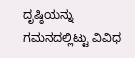ದೃಷ್ಠಿಯನ್ನು ಗಮನದಲ್ಲಿಟ್ಟು ವಿವಿಧ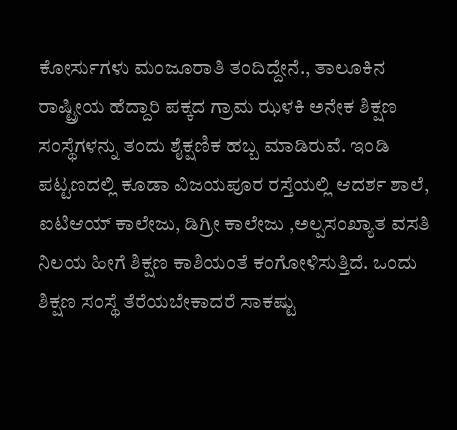ಕೋರ್ಸುಗಳು ಮಂಜೂರಾತಿ ತಂದಿದ್ದೇನೆ., ತಾಲೂಕಿನ ರಾಷ್ಟ್ರೀಯ ಹೆದ್ದಾರಿ ಪಕ್ಕದ ಗ್ರಾಮ ಝಳಕಿ ಅನೇಕ ಶಿಕ್ಷಣ ಸಂಸ್ಥೆಗಳನ್ನು ತಂದು ಶೈಕ್ಷಣಿಕ ಹಬ್ಬ ಮಾಡಿರುವೆ. ಇಂಡಿ ಪಟ್ಟಣದಲ್ಲಿ ಕೂಡಾ ವಿಜಯಪೂರ ರಸ್ತೆಯಲ್ಲಿ ಆದರ್ಶ ಶಾಲೆ, ಐಟಿಆಯ್ ಕಾಲೇಜು, ಡಿಗ್ರೀ ಕಾಲೇಜು ,ಅಲ್ಪಸಂಖ್ಯಾತ ವಸತಿ ನಿಲಯ ಹೀಗೆ ಶಿಕ್ಷಣ ಕಾಶಿಯಂತೆ ಕಂಗೋಳಿಸುತ್ತಿದೆ. ಒಂದು ಶಿಕ್ಷಣ ಸಂಸ್ಥೆ ತೆರೆಯಬೇಕಾದರೆ ಸಾಕಷ್ಟು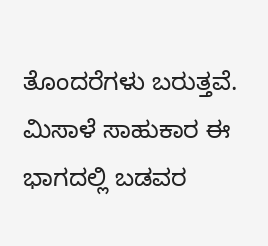ತೊಂದರೆಗಳು ಬರುತ್ತವೆ. ಮಿಸಾಳೆ ಸಾಹುಕಾರ ಈ ಭಾಗದಲ್ಲಿ ಬಡವರ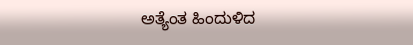ಅತ್ಯೆಂತ ಹಿಂದುಳಿದ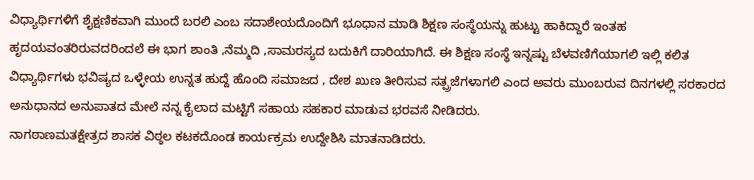ವಿಧ್ಯಾರ್ಥಿಗಳಿಗೆ ಶೈಕ್ಷಣಿಕವಾಗಿ ಮುಂದೆ ಬರಲಿ ಎಂಬ ಸದಾಶೇಯದೊಂದಿಗೆ ಭೂಧಾನ ಮಾಡಿ ಶಿಕ್ಷಣ ಸಂಸ್ಥೆಯನ್ನು ಹುಟ್ಟು ಹಾಕಿದ್ದಾರೆ ಇಂತಹ ಹೃದಯವಂತರಿರುವದರಿಂದಲೆ ಈ ಭಾಗ ಶಾಂತಿ ,ನೆಮ್ಮದಿ ,ಸಾಮರಸ್ಯದ ಬದುಕಿಗೆ ದಾರಿಯಾಗಿದೆ. ಈ ಶಿಕ್ಷಣ ಸಂಸ್ಥೆ ಇನ್ನಷ್ಟು ಬೆಳವಣಿಗೆಯಾಗಲಿ ಇಲ್ಲಿ ಕಲಿತ ವಿಧ್ಯಾರ್ಥಿಗಳು ಭವಿಷ್ಯದ ಒಳ್ಳೇಯ ಉನ್ನತ ಹುದ್ದೆ ಹೊಂದಿ ಸಮಾಜದ , ದೇಶ ಖುಣ ತೀರಿಸುವ ಸತ್ಪ್ರಜೆಗಳಾಗಲಿ ಎಂದ ಅವರು ಮುಂಬರುವ ದಿನಗಳಲ್ಲಿ ಸರಕಾರದ ಅನುಧಾನದ ಅನುಪಾತದ ಮೇಲೆ ನನ್ನ ಕೈಲಾದ ಮಟ್ಟಿಗೆ ಸಹಾಯ ಸಹಕಾರ ಮಾಡುವ ಭರವಸೆ ನೀಡಿದರು.
ನಾಗಠಾಣಮತಕ್ಷೇತ್ರದ ಶಾಸಕ ವಿಠ್ಠಲ ಕಟಕದೊಂಡ ಕಾರ್ಯಕ್ರಮ ಉದ್ದೇಶಿಸಿ ಮಾತನಾಡಿದರು.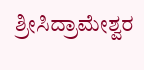ಶ್ರೀಸಿದ್ರಾಮೇಶ್ವರ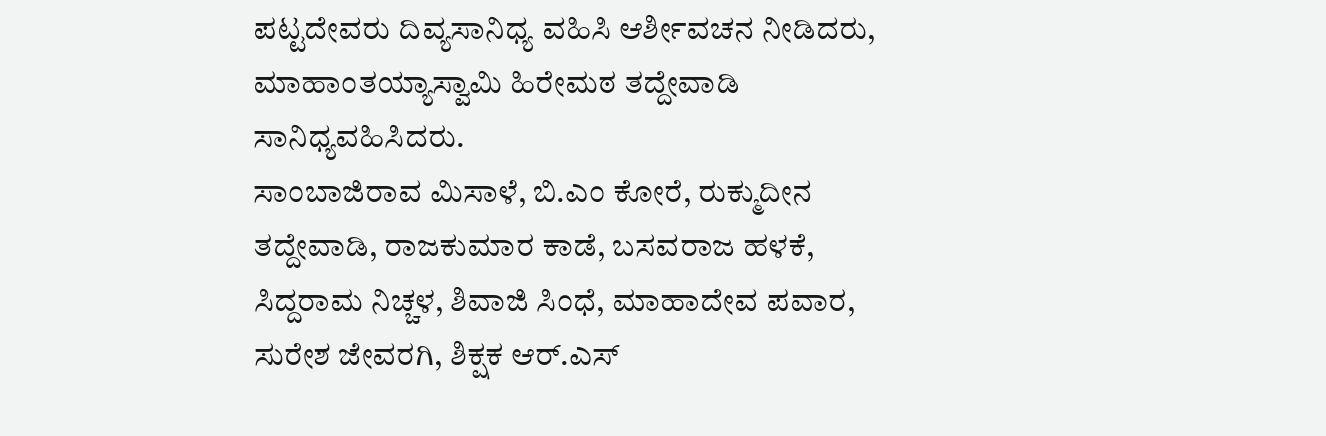ಪಟ್ಟದೇವರು ದಿವ್ಯಸಾನಿಧ್ಯ ವಹಿಸಿ ಆರ್ಶೀವಚನ ನೀಡಿದರು, ಮಾಹಾಂತಯ್ಯಾಸ್ವಾಮಿ ಹಿರೇಮಠ ತದ್ದೇವಾಡಿ ಸಾನಿಧ್ಯವಹಿಸಿದರು.
ಸಾಂಬಾಜಿರಾವ ಮಿಸಾಳೆ, ಬಿ.ಎಂ ಕೋರೆ, ರುಕ್ಮುದೀನ ತದ್ದೇವಾಡಿ, ರಾಜಕುಮಾರ ಕಾಡೆ, ಬಸವರಾಜ ಹಳಕೆ, ಸಿದ್ದರಾಮ ನಿಚ್ಚಳ, ಶಿವಾಜಿ ಸಿಂಧೆ, ಮಾಹಾದೇವ ಪವಾರ, ಸುರೇಶ ಜೇವರಗಿ, ಶಿಕ್ಷಕ ಆರ್.ಎಸ್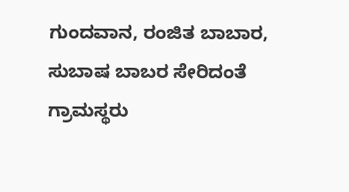ಗುಂದವಾನ, ರಂಜಿತ ಬಾಬಾರ, ಸುಬಾಷ ಬಾಬರ ಸೇರಿದಂತೆ ಗ್ರಾಮಸ್ಥರು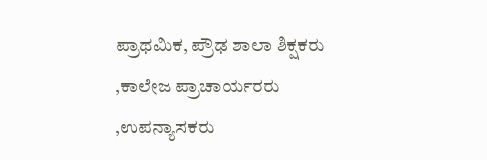ಪ್ರಾಥಮಿಕ, ಪ್ರೌಢ ಶಾಲಾ ಶಿಕ್ಷಕರು ,ಕಾಲೇಜ ಪ್ರಾಚಾರ್ಯರರು ,ಉಪನ್ಯಾಸಕರು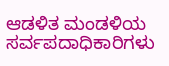ಆಡಳಿತ ಮಂಡಳಿಯ ಸರ್ವಪದಾಧಿಕಾರಿಗಳು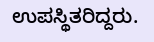ಉಪಸ್ಥಿತರಿದ್ದರು.